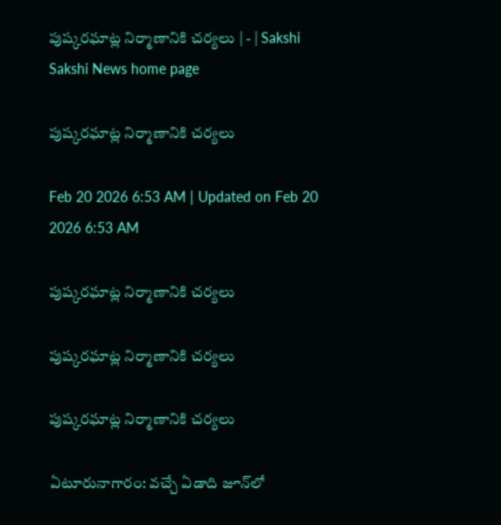పుష్కరఘాట్ల నిర్మాణానికి చర్యలు | - | Sakshi
Sakshi News home page

పుష్కరఘాట్ల నిర్మాణానికి చర్యలు

Feb 20 2026 6:53 AM | Updated on Feb 20 2026 6:53 AM

పుష్కరఘాట్ల నిర్మాణానికి చర్యలు

పుష్కరఘాట్ల నిర్మాణానికి చర్యలు

పుష్కరఘాట్ల నిర్మాణానికి చర్యలు

ఏటూరునాగారం: వచ్చే ఏడాది జూన్‌లో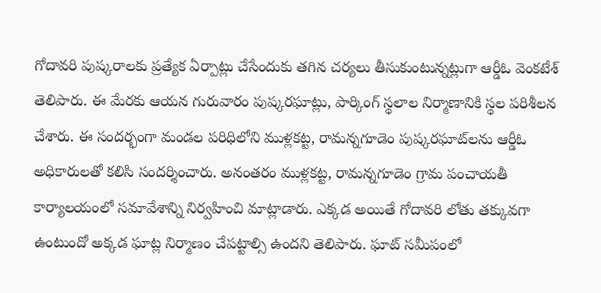గోదావరి పుష్కరాలకు ప్రత్యేక ఏర్పాట్లు చేసేందుకు తగిన చర్యలు తీసుకుంటున్నట్లుగా ఆర్డీఓ వెంకటేశ్‌ తెలిపారు. ఈ మేరకు ఆయన గురువారం పుష్కరఘాట్లు, పార్కింగ్‌ స్థలాల నిర్మాణానికి స్థల పరిశీలన చేశారు. ఈ సందర్భంగా మండల పరిధిలోని ముళ్లకట్ట, రామన్నగూడెం పుష్కరఘాట్‌లను ఆర్డీఓ అధికారులతో కలిసి సందర్శించారు. అనంతరం ముళ్లకట్ట, రామన్నగూడెం గ్రామ పంచాయతీ కార్యాలయంలో సమావేశాన్ని నిర్వహించి మాట్లాడారు. ఎక్కడ అయితే గోదావరి లోతు తక్కువగా ఉంటుందో అక్కడ ఘాట్ల నిర్మాణం చేపట్టాల్సి ఉందని తెలిపారు. ఘాట్‌ సమీపంలో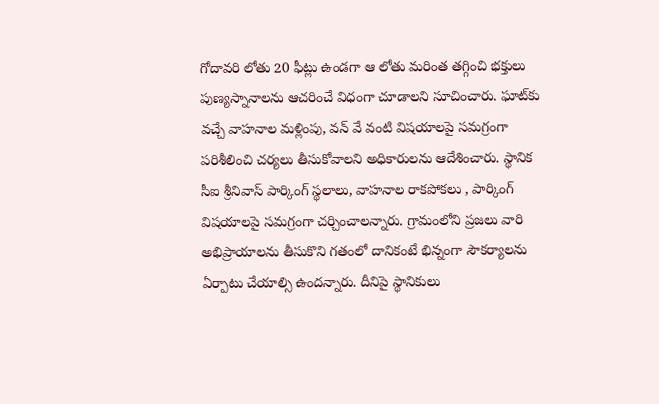గోదావరి లోతు 20 ఫీట్లు ఉండగా ఆ లోతు మరింత తగ్గించి భక్తులు పుణ్యస్నానాలను ఆచరించే విధంగా చూడాలని సూచించారు. ఘాట్‌కు వచ్చే వాహనాల మళ్లింపు, వన్‌ వే వంటి విషయాలపై సమగ్రంగా పరిశీలించి చర్యలు తీసుకోవాలని అధికారులను ఆదేశించారు. స్థానిక సీఐ శ్రీనివాస్‌ పార్కింగ్‌ స్థలాలు, వాహనాల రాకపోకలు , పార్కింగ్‌ విషయాలపై సమగ్రంగా చర్చించాలన్నారు. గ్రామంలోని ప్రజలు వారి అభిప్రాయాలను తీసుకొని గతంలో దానికంటే భిన్నంగా సౌకర్యాలను ఏర్పాటు చేయాల్సి ఉందన్నారు. దీనిపై స్థానికులు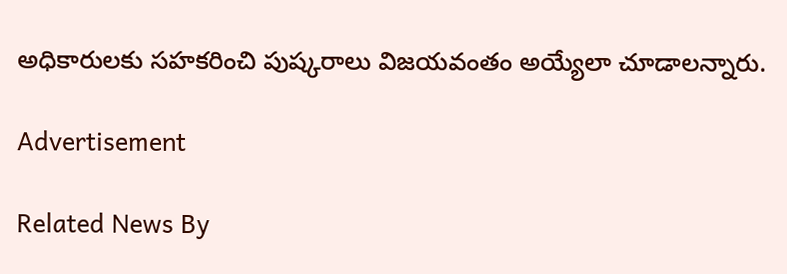అధికారులకు సహకరించి పుష్కరాలు విజయవంతం అయ్యేలా చూడాలన్నారు.

Advertisement

Related News By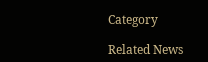Category

Related News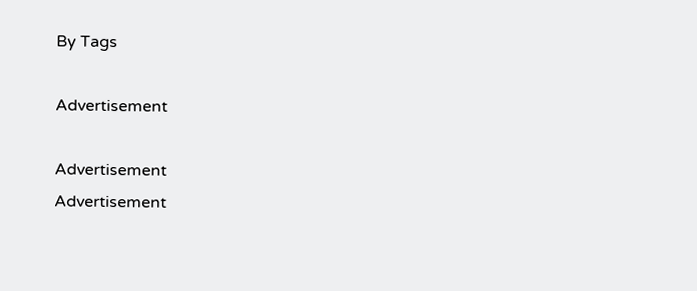By Tags

Advertisement

Advertisement
Advertisement